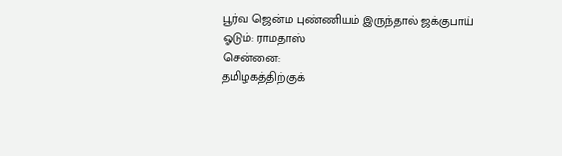பூர்வ ஜென்ம புண்ணியம் இருந்தால் ஜக்குபாய் ஓடும்: ராமதாஸ்
சென்னை:
தமிழகத்திற்குக்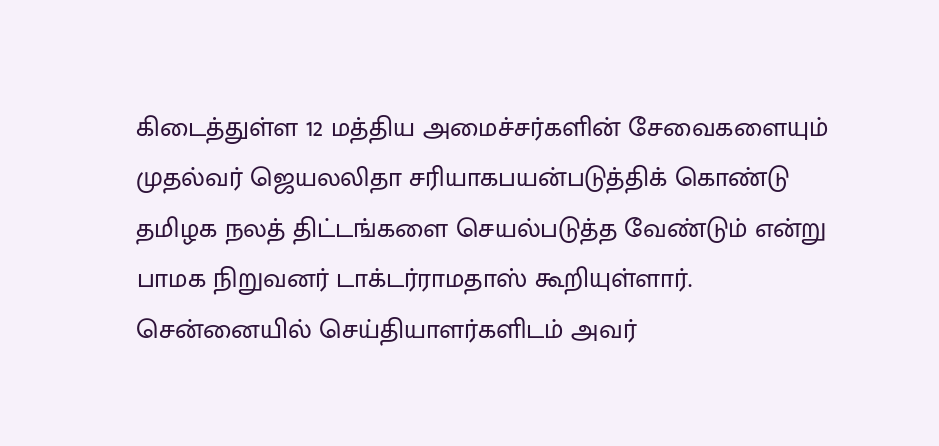கிடைத்துள்ள 12 மத்திய அமைச்சர்களின் சேவைகளையும் முதல்வர் ஜெயலலிதா சரியாகபயன்படுத்திக் கொண்டு தமிழக நலத் திட்டங்களை செயல்படுத்த வேண்டும் என்று பாமக நிறுவனர் டாக்டர்ராமதாஸ் கூறியுள்ளார்.
சென்னையில் செய்தியாளர்களிடம் அவர்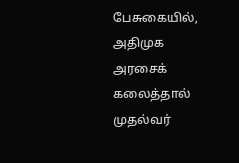பேசுகையில்,
அதிமுக அரசைக் கலைத்தால் முதல்வர்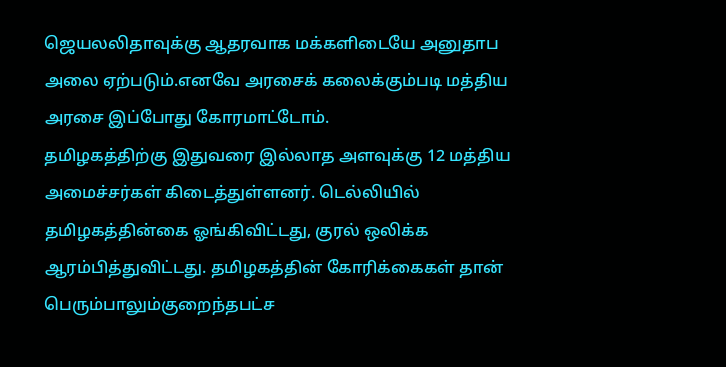ஜெயலலிதாவுக்கு ஆதரவாக மக்களிடையே அனுதாப அலை ஏற்படும்.எனவே அரசைக் கலைக்கும்படி மத்திய அரசை இப்போது கோரமாட்டோம்.
தமிழகத்திற்கு இதுவரை இல்லாத அளவுக்கு 12 மத்திய அமைச்சர்கள் கிடைத்துள்ளனர். டெல்லியில் தமிழகத்தின்கை ஓங்கிவிட்டது, குரல் ஒலிக்க ஆரம்பித்துவிட்டது. தமிழகத்தின் கோரிக்கைகள் தான் பெரும்பாலும்குறைந்தபட்ச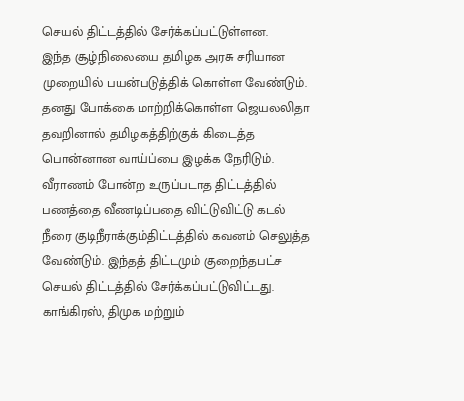செயல் திட்டத்தில் சேர்க்கப்பட்டுள்ளன.
இந்த சூழ்நிலையை தமிழக அரசு சரியான முறையில் பயன்படுத்திக் கொள்ள வேண்டும். தனது போக்கை மாற்றிக்கொள்ள ஜெயலலிதா தவறினால் தமிழகத்திற்குக் கிடைத்த பொன்னான வாய்ப்பை இழக்க நேரிடும்.
வீராணம் போன்ற உருப்படாத திட்டத்தில் பணத்தை வீணடிப்பதை விட்டுவிட்டு கடல் நீரை குடிநீராக்கும்திட்டத்தில் கவனம் செலுத்த வேண்டும். இந்தத் திட்டமும் குறைந்தபட்ச செயல் திட்டத்தில் சேர்க்கப்பட்டுவிட்டது.
காங்கிரஸ், திமுக மற்றும்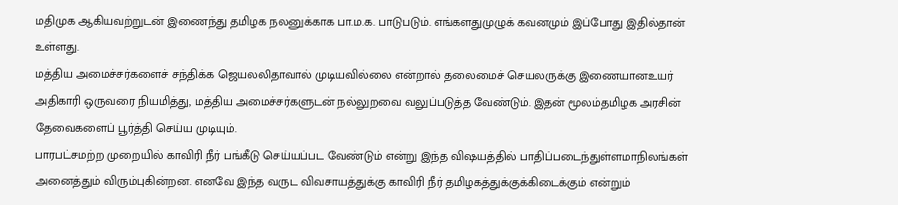மதிமுக ஆகியவற்றுடன் இணைந்து தமிழக நலனுக்காக பா.ம.க. பாடுபடும். எங்களதுமுழுக் கவனமும் இப்போது இதில்தான் உள்ளது.
மத்திய அமைச்சர்களைச் சந்திக்க ஜெயலலிதாவால் முடியவில்லை என்றால் தலைமைச் செயலருக்கு இணையானஉயர் அதிகாரி ஒருவரை நியமித்து, மத்திய அமைச்சர்களுடன் நல்லுறவை வலுப்படுத்த வேண்டும். இதன் மூலம்தமிழக அரசின் தேவைகளைப் பூர்த்தி செய்ய முடியும்.
பாரபட்சமற்ற முறையில் காவிரி நீர் பங்கீடு செய்யப்பட வேண்டும் என்று இந்த விஷயத்தில் பாதிப்படைந்துள்ளமாநிலங்கள் அனைத்தும் விரும்புகின்றன. எனவே இந்த வருட விவசாயத்துக்கு காவிரி நீர் தமிழகத்துக்குக்கிடைக்கும் என்றும்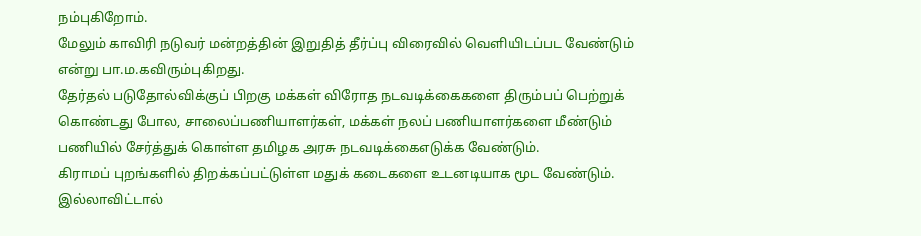நம்புகிறோம்.
மேலும் காவிரி நடுவர் மன்றத்தின் இறுதித் தீர்ப்பு விரைவில் வெளியிடப்பட வேண்டும் என்று பா.ம.கவிரும்புகிறது.
தேர்தல் படுதோல்விக்குப் பிறகு மக்கள் விரோத நடவடிக்கைகளை திரும்பப் பெற்றுக் கொண்டது போல, சாலைப்பணியாளர்கள், மக்கள் நலப் பணியாளர்களை மீண்டும் பணியில் சேர்த்துக் கொள்ள தமிழக அரசு நடவடிக்கைஎடுக்க வேண்டும்.
கிராமப் புறங்களில் திறக்கப்பட்டுள்ள மதுக் கடைகளை உடனடியாக மூட வேண்டும். இல்லாவிட்டால்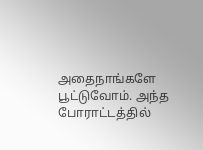அதைநாங்களே பூட்டுவோம். அந்த போராட்டத்தில்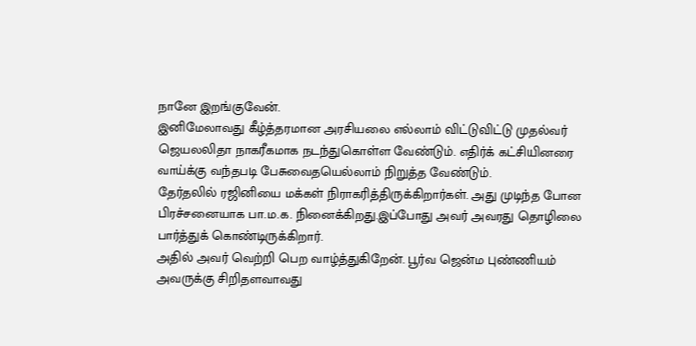நானே இறங்குவேன்.
இனிமேலாவது கீழ்த்தரமான அரசியலை எல்லாம் விட்டுவிட்டு முதல்வர் ஜெயலலிதா நாகரீகமாக நடந்துகொள்ள வேண்டும். எதிர்க் கட்சியினரை வாய்க்கு வந்தபடி பேசுவைதயெல்லாம் நிறுத்த வேண்டும்.
தேர்தலில் ரஜினியை மக்கள் நிராகரித்திருக்கிறார்கள். அது முடிந்த போன பிரச்சனையாக பா.ம.க. நினைக்கிறது.இப்போது அவர் அவரது தொழிலை பார்த்துக் கொண்டிருக்கிறார்.
அதில் அவர் வெற்றி பெற வாழ்த்துகிறேன். பூர்வ ஜென்ம புண்ணியம் அவருக்கு சிறிதளவாவது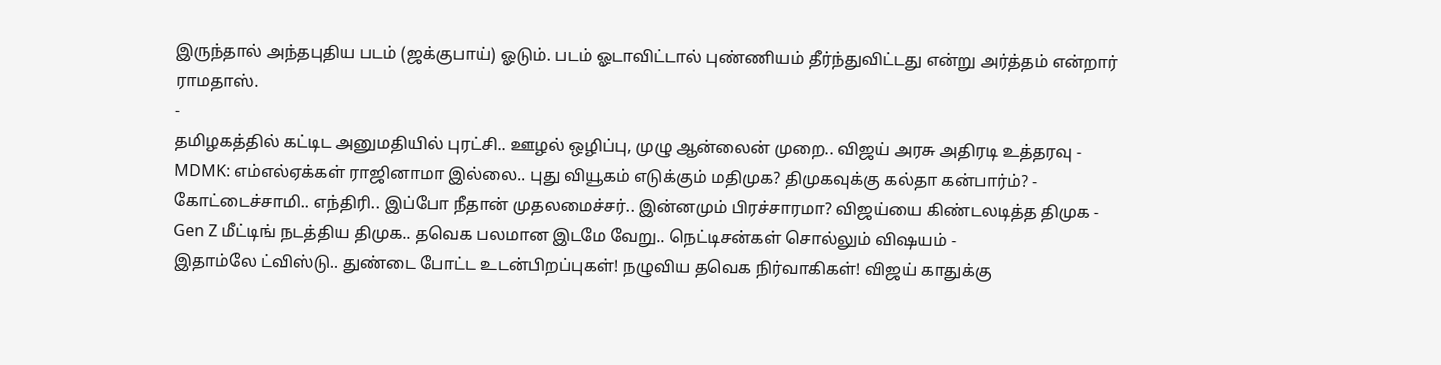இருந்தால் அந்தபுதிய படம் (ஜக்குபாய்) ஓடும். படம் ஓடாவிட்டால் புண்ணியம் தீர்ந்துவிட்டது என்று அர்த்தம் என்றார் ராமதாஸ்.
-
தமிழகத்தில் கட்டிட அனுமதியில் புரட்சி.. ஊழல் ஒழிப்பு, முழு ஆன்லைன் முறை.. விஜய் அரசு அதிரடி உத்தரவு -
MDMK: எம்எல்ஏக்கள் ராஜினாமா இல்லை.. புது வியூகம் எடுக்கும் மதிமுக? திமுகவுக்கு கல்தா கன்பார்ம்? -
கோட்டைச்சாமி.. எந்திரி.. இப்போ நீதான் முதலமைச்சர்.. இன்னமும் பிரச்சாரமா? விஜய்யை கிண்டலடித்த திமுக -
Gen Z மீட்டிங் நடத்திய திமுக.. தவெக பலமான இடமே வேறு.. நெட்டிசன்கள் சொல்லும் விஷயம் -
இதாம்லே ட்விஸ்டு.. துண்டை போட்ட உடன்பிறப்புகள்! நழுவிய தவெக நிர்வாகிகள்! விஜய் காதுக்கு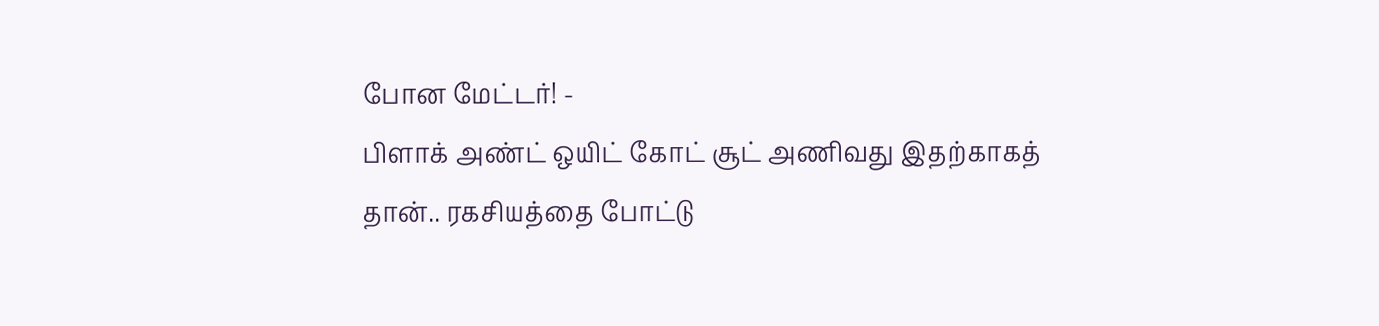போன மேட்டர்! -
பிளாக் அண்ட் ஒயிட் கோட் சூட் அணிவது இதற்காகத் தான்.. ரகசியத்தை போட்டு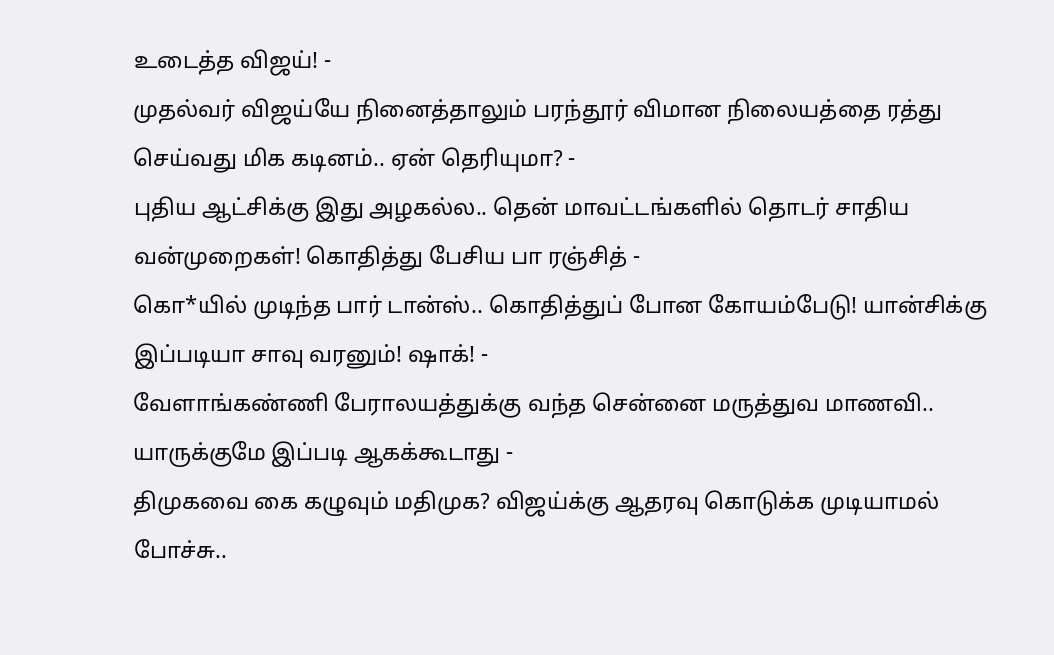உடைத்த விஜய்! -
முதல்வர் விஜய்யே நினைத்தாலும் பரந்தூர் விமான நிலையத்தை ரத்து செய்வது மிக கடினம்.. ஏன் தெரியுமா? -
புதிய ஆட்சிக்கு இது அழகல்ல.. தென் மாவட்டங்களில் தொடர் சாதிய வன்முறைகள்! கொதித்து பேசிய பா ரஞ்சித் -
கொ*யில் முடிந்த பார் டான்ஸ்.. கொதித்துப் போன கோயம்பேடு! யான்சிக்கு இப்படியா சாவு வரனும்! ஷாக்! -
வேளாங்கண்ணி பேராலயத்துக்கு வந்த சென்னை மருத்துவ மாணவி.. யாருக்குமே இப்படி ஆகக்கூடாது -
திமுகவை கை கழுவும் மதிமுக? விஜய்க்கு ஆதரவு கொடுக்க முடியாமல் போச்சு..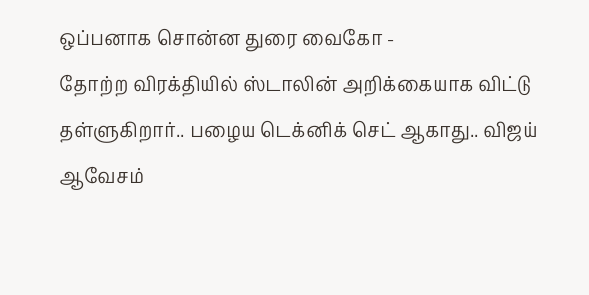ஒப்பனாக சொன்ன துரை வைகோ -
தோற்ற விரக்தியில் ஸ்டாலின் அறிக்கையாக விட்டு தள்ளுகிறார்.. பழைய டெக்னிக் செட் ஆகாது.. விஜய் ஆவேசம்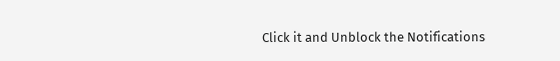Click it and Unblock the Notifications